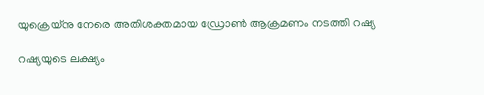യുക്രെയ്നു നേരെ അതിശക്തമായ ഡ്രോൺ ആക്രമണം നടത്തി റഷ്യ

റഷ്യയുടെ ലക്ഷ്യം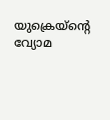യുക്രെയ്ന്‍റെ വ്യോമ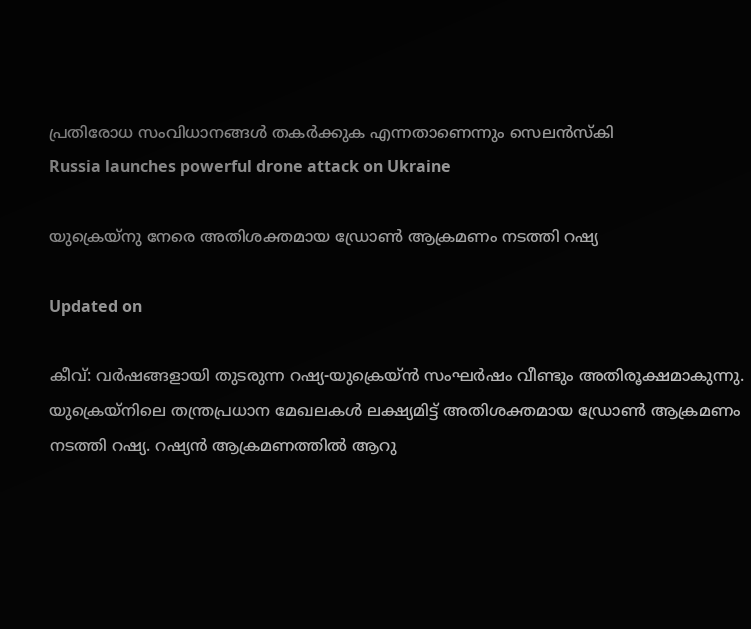പ്രതിരോധ സംവിധാനങ്ങൾ തകർക്കുക എന്നതാണെന്നും സെലൻസ്കി
Russia launches powerful drone attack on Ukraine

യുക്രെയ്നു നേരെ അതിശക്തമായ ഡ്രോൺ ആക്രമണം നടത്തി റഷ്യ

Updated on

കീവ്: വർഷങ്ങളായി തുടരുന്ന റഷ്യ-യുക്രെയ്ൻ സംഘർഷം വീണ്ടും അതിരൂക്ഷമാകുന്നു. യുക്രെയ്നിലെ തന്ത്രപ്രധാന മേഖലകൾ ലക്ഷ്യമിട്ട് അതിശക്തമായ ഡ്രോൺ ആക്രമണം നടത്തി റഷ്യ. റഷ്യൻ ആക്രമണത്തിൽ ആറു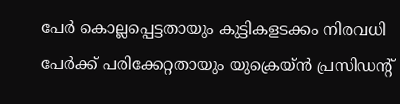പേർ കൊല്ലപ്പെട്ടതായും കുട്ടികളടക്കം നിരവധി പേർക്ക് പരിക്കേറ്റതായും യുക്രെയ്ൻ പ്രസിഡന്‍റ്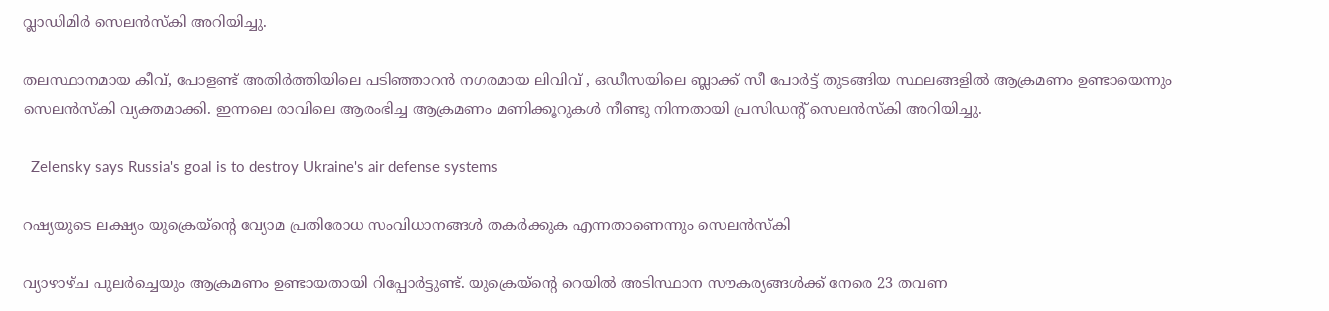വ്ലാഡിമിർ സെലൻസ്കി അറിയിച്ചു.

തലസ്ഥാനമായ കീവ്, പോളണ്ട് അതിർത്തിയിലെ പടിഞ്ഞാറൻ നഗരമായ ലിവിവ് , ഒഡീസയിലെ ബ്ലാക്ക് സീ പോർട്ട് തുടങ്ങിയ സ്ഥലങ്ങളിൽ ആക്രമണം ഉണ്ടായെന്നും സെലൻസ്കി വ്യക്തമാക്കി. ഇന്നലെ രാവിലെ ആരംഭിച്ച ആക്രമണം മണിക്കൂറുകൾ നീണ്ടു നിന്നതായി പ്രസിഡന്‍റ് സെലൻസ്കി അറിയിച്ചു.

  Zelensky says Russia's goal is to destroy Ukraine's air defense systems

റഷ്യയുടെ ലക്ഷ്യം യുക്രെയ്ന്‍റെ വ്യോമ പ്രതിരോധ സംവിധാനങ്ങൾ തകർക്കുക എന്നതാണെന്നും സെലൻസ്കി

വ്യാഴാഴ്ച പുലർച്ചെയും ആക്രമണം ഉണ്ടായതായി റിപ്പോർട്ടുണ്ട്. യുക്രെയ്ന്‍റെ റെയിൽ അടിസ്ഥാന സൗകര്യങ്ങൾക്ക് നേരെ 23 തവണ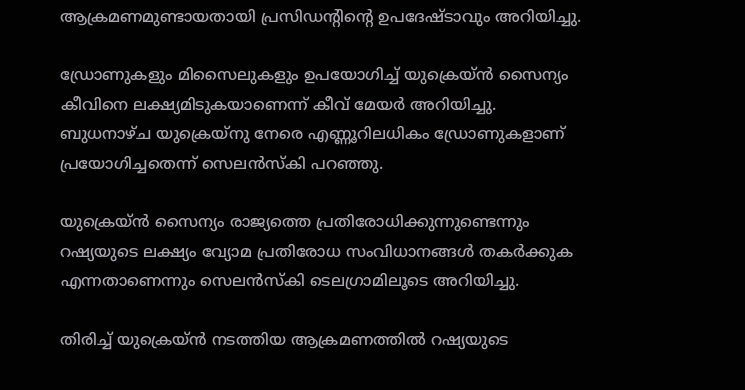ആക്രമണമുണ്ടായതായി പ്രസിഡന്‍റിന്‍റെ ഉപദേഷ്ടാവും അറിയിച്ചു.

ഡ്രോണുകളും മിസൈലുകളും ഉപയോഗിച്ച് യുക്രെയ്ൻ സൈന്യം കീവിനെ ലക്ഷ്യമിടുകയാണെന്ന് കീവ് മേയർ അറിയിച്ചു. ബുധനാഴ്ച യുക്രെയ്നു നേരെ എണ്ണൂറിലധികം ഡ്രോണുകളാണ് പ്രയോഗിച്ചതെന്ന് സെലൻസ്കി പറഞ്ഞു.

യുക്രെയ്ൻ സൈന്യം രാജ്യത്തെ പ്രതിരോധിക്കുന്നുണ്ടെന്നും റഷ്യയുടെ ലക്ഷ്യം വ്യോമ പ്രതിരോധ സംവിധാനങ്ങൾ തകർക്കുക എന്നതാണെന്നും സെലൻസ്കി ടെലഗ്രാമിലൂടെ അറിയിച്ചു.

തിരിച്ച് യുക്രെയ്ൻ നടത്തിയ ആക്രമണത്തിൽ റഷ്യയുടെ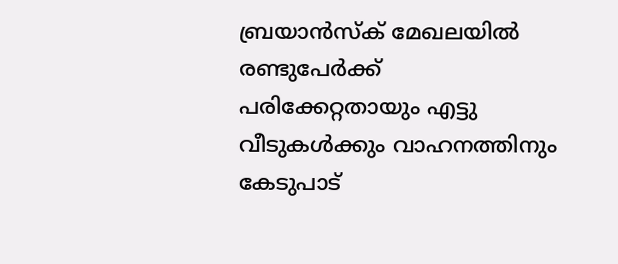ബ്രയാന്‍സ്‌ക് മേഖലയില്‍ രണ്ടുപേര്‍ക്ക് പരിക്കേറ്റതായും എട്ടു വീടുകള്‍ക്കും വാഹനത്തിനും കേടുപാട്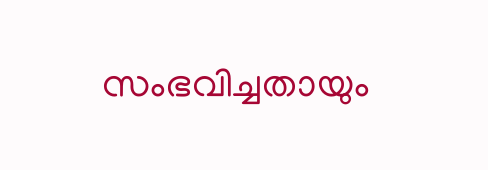സംഭവിച്ചതായും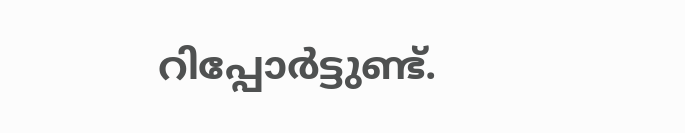റിപ്പോര്‍ട്ടുണ്ട്.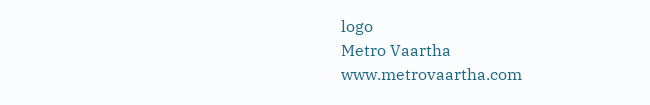logo
Metro Vaartha
www.metrovaartha.com